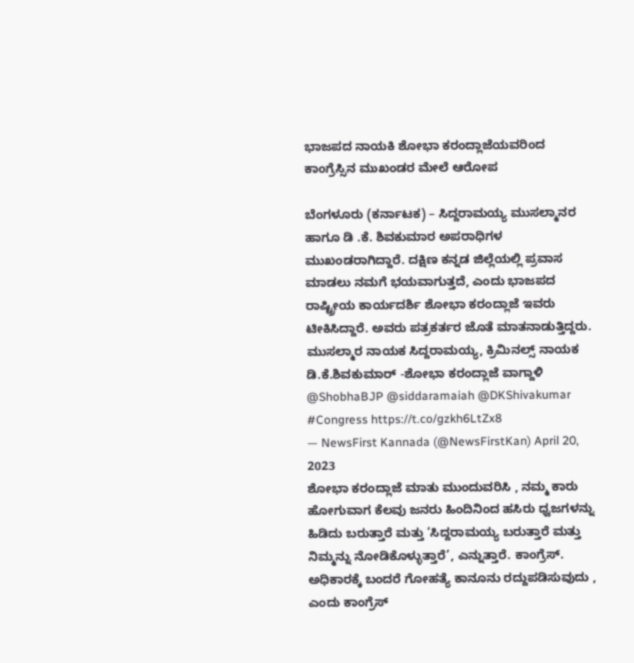ಭಾಜಪದ ನಾಯಕಿ ಶೋಭಾ ಕರಂದ್ಲಾಜೆಯವರಿಂದ ಕಾಂಗ್ರೆಸ್ಸಿನ ಮುಖಂಡರ ಮೇಲೆ ಆರೋಪ

ಬೆಂಗಳೂರು (ಕರ್ನಾಟಕ) – ಸಿದ್ದರಾಮಯ್ಯ ಮುಸಲ್ಮಾನರ ಹಾಗೂ ಡಿ .ಕೆ. ಶಿವಕುಮಾರ ಅಪರಾಧಿಗಳ ಮುಖಂಡರಾಗಿದ್ದಾರೆ. ದಕ್ಷಿಣ ಕನ್ನಡ ಜಿಲ್ಲೆಯಲ್ಲಿ ಪ್ರವಾಸ ಮಾಡಲು ನಮಗೆ ಭಯವಾಗುತ್ತದೆ, ಎಂದು ಭಾಜಪದ ರಾಷ್ಟ್ರೀಯ ಕಾರ್ಯದರ್ಶಿ ಶೋಭಾ ಕರಂದ್ಲಾಜೆ ಇವರು ಟೀಕಿಸಿದ್ದಾರೆ. ಅವರು ಪತ್ರಕರ್ತರ ಜೊತೆ ಮಾತನಾಡುತ್ತಿದ್ದರು.
ಮುಸಲ್ಮಾರ ನಾಯಕ ಸಿದ್ದರಾಮಯ್ಯ, ಕ್ರಿಮಿನಲ್ಸ್ ನಾಯಕ ಡಿ.ಕೆ.ಶಿವಕುಮಾರ್ -ಶೋಭಾ ಕರಂದ್ಲಾಜೆ ವಾಗ್ದಾಳಿ @ShobhaBJP @siddaramaiah @DKShivakumar #Congress https://t.co/gzkh6LtZx8
— NewsFirst Kannada (@NewsFirstKan) April 20, 2023
ಶೋಭಾ ಕರಂದ್ಲಾಜೆ ಮಾತು ಮುಂದುವರಿಸಿ , ನಮ್ಮ ಕಾರು ಹೋಗುವಾಗ ಕೆಲವು ಜನರು ಹಿಂದಿನಿಂದ ಹಸಿರು ಧ್ವಜಗಳನ್ನು ಹಿಡಿದು ಬರುತ್ತಾರೆ ಮತ್ತು ‘ಸಿದ್ದರಾಮಯ್ಯ ಬರುತ್ತಾರೆ ಮತ್ತು ನಿಮ್ಮನ್ನು ನೋಡಿಕೊಳ್ಳುತ್ತಾರೆ’, ಎನ್ನುತ್ತಾರೆ. ಕಾಂಗ್ರೆಸ್. ಅಧಿಕಾರಕ್ಕೆ ಬಂದರೆ ಗೋಹತ್ಯೆ ಕಾನೂನು ರದ್ದುಪಡಿಸುವುದು , ಎಂದು ಕಾಂಗ್ರೆಸ್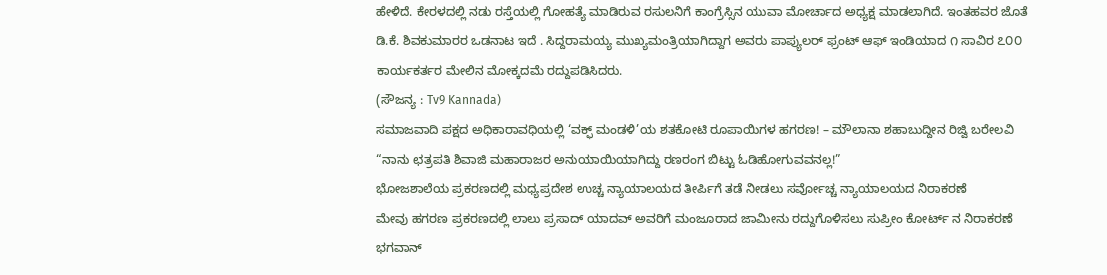ಹೇಳಿದೆ. ಕೇರಳದಲ್ಲಿ ನಡು ರಸ್ತೆಯಲ್ಲಿ ಗೋಹತ್ಯೆ ಮಾಡಿರುವ ರಸುಲನಿಗೆ ಕಾಂಗ್ರೆಸ್ಸಿನ ಯುವಾ ಮೋರ್ಚಾದ ಅಧ್ಯಕ್ಷ ಮಾಡಲಾಗಿದೆ. ಇಂತಹವರ ಜೊತೆ ಡಿ.ಕೆ. ಶಿವಕುಮಾರರ ಒಡನಾಟ ಇದೆ . ಸಿದ್ದರಾಮಯ್ಯ ಮುಖ್ಯಮಂತ್ರಿಯಾಗಿದ್ದಾಗ ಅವರು ಪಾಪ್ಯುಲರ್ ಫ್ರಂಟ್ ಆಫ್ ಇಂಡಿಯಾದ ೧ ಸಾವಿರ ೭೦೦ ಕಾರ್ಯಕರ್ತರ ಮೇಲಿನ ಮೋಕ್ಕದಮೆ ರದ್ದುಪಡಿಸಿದರು.
(ಸೌಜನ್ಯ : Tv9 Kannada)
ಸಮಾಜವಾದಿ ಪಕ್ಷದ ಅಧಿಕಾರಾವಧಿಯಲ್ಲಿ ‘ವಕ್ಫ್ ಮಂಡಳಿ’ಯ ಶತಕೋಟಿ ರೂಪಾಯಿಗಳ ಹಗರಣ! – ಮೌಲಾನಾ ಶಹಾಬುದ್ದೀನ ರಿಜ್ವಿ ಬರೇಲವಿ
“ನಾನು ಛತ್ರಪತಿ ಶಿವಾಜಿ ಮಹಾರಾಜರ ಅನುಯಾಯಿಯಾಗಿದ್ದು ರಣರಂಗ ಬಿಟ್ಟು ಓಡಿಹೋಗುವವನಲ್ಲ!”
ಭೋಜಶಾಲೆಯ ಪ್ರಕರಣದಲ್ಲಿ ಮಧ್ಯಪ್ರದೇಶ ಉಚ್ಚ ನ್ಯಾಯಾಲಯದ ತೀರ್ಪಿಗೆ ತಡೆ ನೀಡಲು ಸರ್ವೋಚ್ಚ ನ್ಯಾಯಾಲಯದ ನಿರಾಕರಣೆ
ಮೇವು ಹಗರಣ ಪ್ರಕರಣದಲ್ಲಿ ಲಾಲು ಪ್ರಸಾದ್ ಯಾದವ್ ಅವರಿಗೆ ಮಂಜೂರಾದ ಜಾಮೀನು ರದ್ದುಗೊಳಿಸಲು ಸುಪ್ರೀಂ ಕೋರ್ಟ್ ನ ನಿರಾಕರಣೆ
ಭಗವಾನ್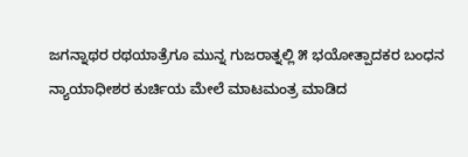ಜಗನ್ನಾಥರ ರಥಯಾತ್ರೆಗೂ ಮುನ್ನ ಗುಜರಾತ್ನಲ್ಲಿ ೫ ಭಯೋತ್ಪಾದಕರ ಬಂಧನ
ನ್ಯಾಯಾಧೀಶರ ಕುರ್ಚಿಯ ಮೇಲೆ ಮಾಟಮಂತ್ರ ಮಾಡಿದ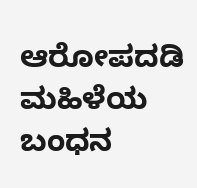ಆರೋಪದಡಿ ಮಹಿಳೆಯ ಬಂಧನ